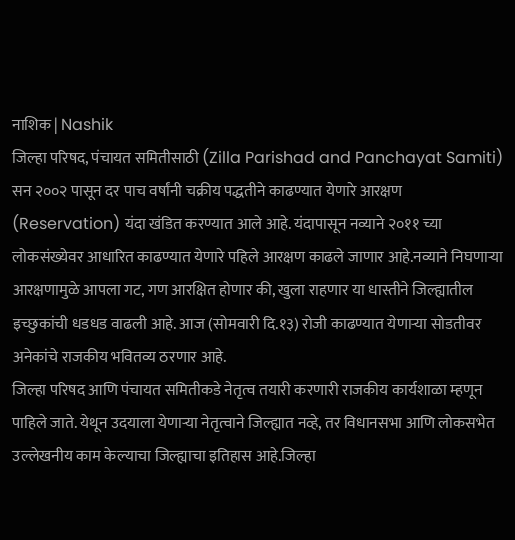नाशिक | Nashik
जिल्हा परिषद, पंचायत समितीसाठी (Zilla Parishad and Panchayat Samiti) सन २००२ पासून दर पाच वर्षांनी चक्रीय पद्धतीने काढण्यात येणारे आरक्षण (Reservation) यंदा खंडित करण्यात आले आहे. यंदापासून नव्याने २०११ च्या लोकसंख्येवर आधारित काढण्यात येणारे पहिले आरक्षण काढले जाणार आहे.नव्याने निघणाऱ्या आरक्षणामुळे आपला गट, गण आरक्षित होणार की, खुला राहणार या धास्तीने जिल्ह्यातील इच्छुकांची धडधड वाढली आहे. आज (सोमवारी दि.१३) रोजी काढण्यात येणाऱ्या सोडतीवर अनेकांचे राजकीय भवितव्य ठरणार आहे.
जिल्हा परिषद आणि पंचायत समितीकडे नेतृत्व तयारी करणारी राजकीय कार्यशाळा म्हणून पाहिले जाते. येथून उदयाला येणाऱ्या नेतृत्वाने जिल्ह्यात नव्हे, तर विधानसभा आणि लोकसभेत उल्लेखनीय काम केल्याचा जिल्ह्याचा इतिहास आहे.जिल्हा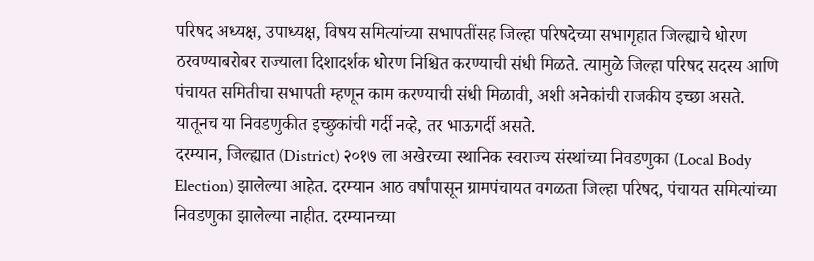परिषद अध्यक्ष, उपाध्यक्ष, विषय समित्यांच्या सभापतींसह जिल्हा परिषदेच्या सभागृहात जिल्ह्याचे धोरण ठरवण्याबरोबर राज्याला दिशादर्शक धोरण निश्चित करण्याची संधी मिळते. त्यामुळे जिल्हा परिषद सदस्य आणि पंचायत समितीचा सभापती म्हणून काम करण्याची संधी मिळावी, अशी अनेकांची राजकीय इच्छा असते. यातूनच या निवडणुकीत इच्छुकांची गर्दी नव्हे, तर भाऊगर्दी असते.
दरम्यान, जिल्ह्यात (District) २०१७ ला अखेरच्या स्थानिक स्वराज्य संस्थांच्या निवडणुका (Local Body Election) झालेल्या आहेत. दरम्यान आठ वर्षांपासून ग्रामपंचायत वगळता जिल्हा परिषद, पंचायत समित्यांच्या निवडणुका झालेल्या नाहीत. दरम्यानच्या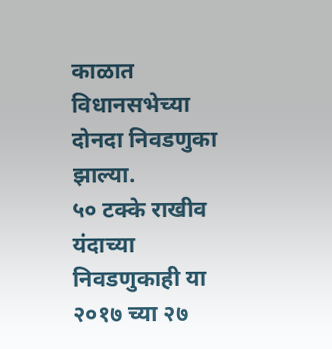काळात विधानसभेच्या दोनदा निवडणुका झाल्या.
५० टक्के राखीव
यंदाच्या निवडणुकाही या २०१७ च्या २७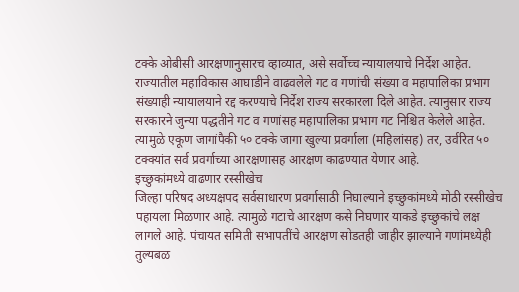टक्के ओबीसी आरक्षणानुसारच व्हाव्यात, असे सर्वोच्च न्यायालयाचे निर्देश आहेत. राज्यातील महाविकास आघाडीने वाढवलेले गट व गणांची संख्या व महापालिका प्रभाग संख्याही न्यायालयाने रद्द करण्याचे निर्देश राज्य सरकारला दिले आहेत. त्यानुसार राज्य सरकारने जुन्या पद्धतीने गट व गणांसह महापालिका प्रभाग गट निश्चित केलेले आहेत. त्यामुळे एकूण जागांपैकी ५० टक्के जागा खुल्या प्रवर्गाला (महिलांसह) तर, उर्वरित ५० टक्क्यांत सर्व प्रवर्गाच्या आरक्षणासह आरक्षण काढण्यात येणार आहे.
इच्छुकांमध्ये वाढणार रस्सीखेच
जिल्हा परिषद अध्यक्षपद सर्वसाधारण प्रवर्गासाठी निघाल्याने इच्छुकांमध्ये मोठी रस्सीखेच पहायला मिळणार आहे. त्यामुळे गटाचे आरक्षण कसे निघणार याकडे इच्छुकांचे लक्ष लागले आहे. पंचायत समिती सभापतींचे आरक्षण सोडतही जाहीर झाल्याने गणांमध्येही तुल्यबळ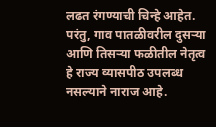लढत रंगण्याची चिन्हे आहेत. परंतु, गाव पातळीवरील दुसऱ्या आणि तिसऱ्या फळीतील नेतृत्व हे राज्य व्यासपीठ उपलब्ध नसल्याने नाराज आहे.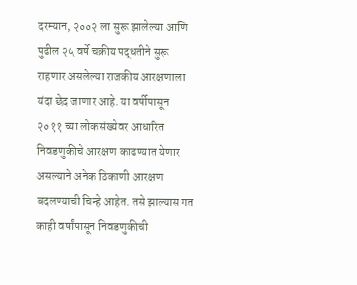दरम्यान, २००२ ला सुरू झालेल्या आणि पुढील २५ वर्षे चक्रीय पद्धतीने सुरू राहणार असलेल्या राजकीय आरक्षणाला यंदा छेद जाणार आहे. या वर्षीपासून २०११ च्या लोकसंख्येवर आधारित निवडणुकीचे आरक्षण काढण्यात येणार असल्याने अनेक ठिकाणी आरक्षण बदलण्याची चिन्हे आहेत. तसे झाल्यास गत काही वर्षांपासून निवडणुकीची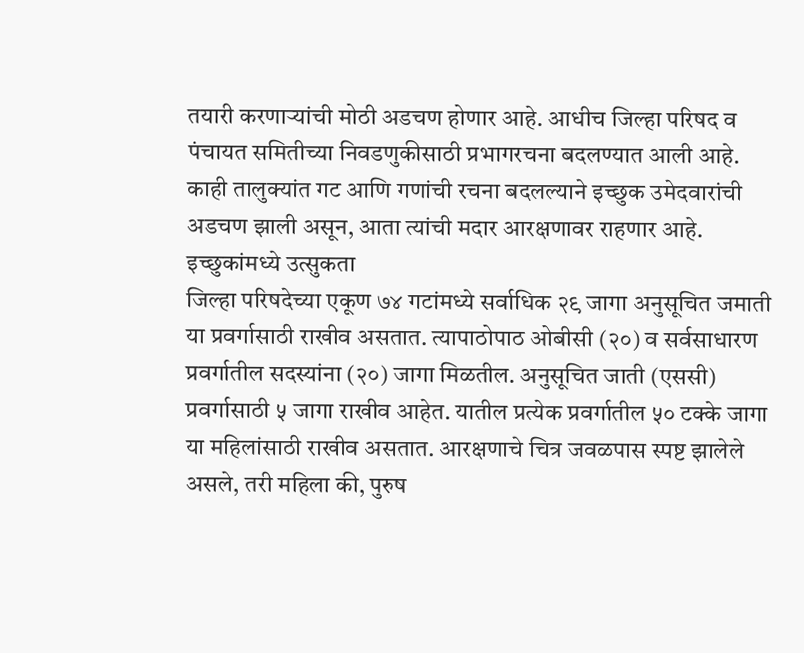तयारी करणाऱ्यांची मोठी अडचण होणार आहे. आधीच जिल्हा परिषद व पंचायत समितीच्या निवडणुकीसाठी प्रभागरचना बदलण्यात आली आहे. काही तालुक्यांत गट आणि गणांची रचना बदलल्याने इच्छुक उमेदवारांची अडचण झाली असून, आता त्यांची मदार आरक्षणावर राहणार आहे.
इच्छुकांमध्ये उत्सुकता
जिल्हा परिषदेच्या एकूण ७४ गटांमध्ये सर्वाधिक २९ जागा अनुसूचित जमाती या प्रवर्गासाठी राखीव असतात. त्यापाठोपाठ ओबीसी (२०) व सर्वसाधारण प्रवर्गातील सदस्यांना (२०) जागा मिळतील. अनुसूचित जाती (एससी) प्रवर्गासाठी ५ जागा राखीव आहेत. यातील प्रत्येक प्रवर्गातील ५० टक्के जागा या महिलांसाठी राखीव असतात. आरक्षणाचे चित्र जवळपास स्पष्ट झालेले असले, तरी महिला की, पुरुष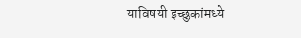याविषयी इच्छुकांमध्ये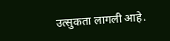उत्सुकता लागली आहे.